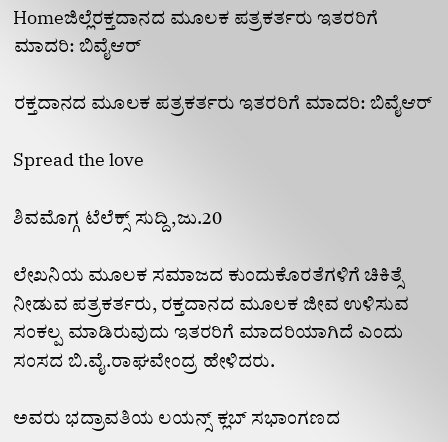Homeಜಿಲ್ಲೆರಕ್ತದಾನದ ಮೂಲಕ ಪತ್ರಕರ್ತರು ಇತರರಿಗೆ ಮಾದರಿ: ಬಿವೈಆರ್

ರಕ್ತದಾನದ ಮೂಲಕ ಪತ್ರಕರ್ತರು ಇತರರಿಗೆ ಮಾದರಿ: ಬಿವೈಆರ್

Spread the love

ಶಿವಮೊಗ್ಗ ಟೆಲೆಕ್ಸ್ ಸುದ್ದಿ,ಜು.20

ಲೇಖನಿಯ ಮೂಲಕ ಸಮಾಜದ ಕುಂದುಕೊರತೆಗಳಿಗೆ ಚಿಕಿತ್ಸೆ ನೀಡುವ ಪತ್ರಕರ್ತರು, ರಕ್ತದಾನದ ಮೂಲಕ ಜೀವ ಉಳಿಸುವ ಸಂಕಲ್ಪ ಮಾಡಿರುವುದು ಇತರರಿಗೆ ಮಾದರಿಯಾಗಿದೆ ಎಂದು ಸಂಸದ ಬಿ.ವೈ.ರಾಘವೇಂದ್ರ ಹೇಳಿದರು.

ಅವರು ಭದ್ರಾವತಿಯ ಲಯನ್ಸ್ ಕ್ಲಬ್ ಸಭಾಂಗಣದ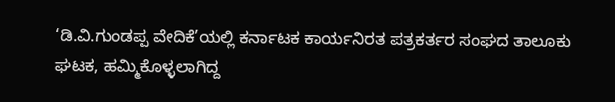‘ಡಿ.ವಿ.ಗುಂಡಪ್ಪ ವೇದಿಕೆ’ಯಲ್ಲಿ ಕರ್ನಾಟಕ ಕಾರ್ಯನಿರತ ಪತ್ರಕರ್ತರ ಸಂಘದ ತಾಲೂಕು ಘಟಕ, ಹಮ್ಮಿಕೊಳ್ಳಲಾಗಿದ್ದ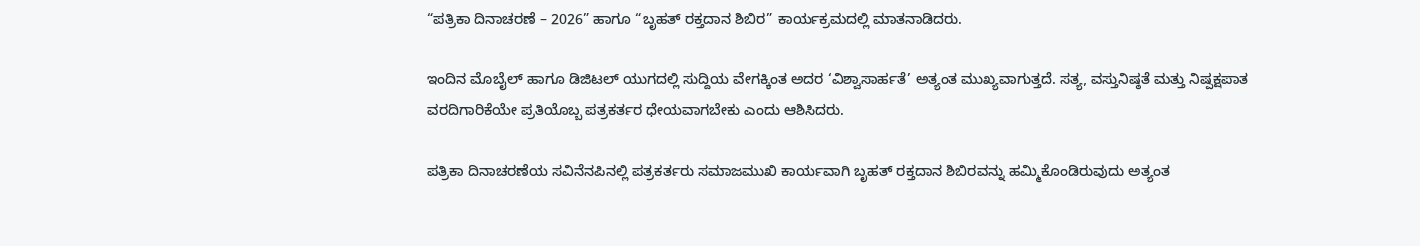“ಪತ್ರಿಕಾ ದಿನಾಚರಣೆ – 2026” ಹಾಗೂ “ಬೃಹತ್ ರಕ್ತದಾನ ಶಿಬಿರ” ಕಾರ್ಯಕ್ರಮದಲ್ಲಿ ಮಾತನಾಡಿದರು.

ಇಂದಿನ ಮೊಬೈಲ್ ಹಾಗೂ ಡಿಜಿಟಲ್ ಯುಗದಲ್ಲಿ ಸುದ್ದಿಯ ವೇಗಕ್ಕಿಂತ ಅದರ ‘ವಿಶ್ವಾಸಾರ್ಹತೆ’ ಅತ್ಯಂತ ಮುಖ್ಯವಾಗುತ್ತದೆ. ಸತ್ಯ, ವಸ್ತುನಿಷ್ಠತೆ ಮತ್ತು ನಿಷ್ಪಕ್ಷಪಾತ ವರದಿಗಾರಿಕೆಯೇ ಪ್ರತಿಯೊಬ್ಬ ಪತ್ರಕರ್ತರ ಧೇಯವಾಗಬೇಕು ಎಂದು ಆಶಿಸಿದರು.

ಪತ್ರಿಕಾ ದಿನಾಚರಣೆಯ ಸವಿನೆನಪಿನಲ್ಲಿ ಪತ್ರಕರ್ತರು ಸಮಾಜಮುಖಿ ಕಾರ್ಯವಾಗಿ ಬೃಹತ್ ರಕ್ತದಾನ ಶಿಬಿರವನ್ನು ಹಮ್ಮಿಕೊಂಡಿರುವುದು ಅತ್ಯಂತ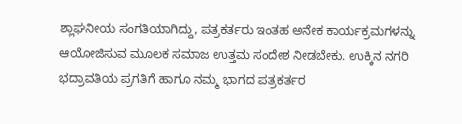ಶ್ಲಾಘನೀಯ ಸಂಗತಿಯಾಗಿದ್ದು, ಪತ್ರಕರ್ತರು ಇಂತಹ ಅನೇಕ ಕಾರ್ಯಕ್ರಮಗಳನ್ನು ಆಯೋಜಿಸುವ ಮೂಲಕ ಸಮಾಜ ಉತ್ತಮ ಸಂದೇಶ ನೀಡಬೇಕು. ಉಕ್ಕಿನ ನಗರಿ ಭದ್ರಾವತಿಯ ಪ್ರಗತಿಗೆ ಹಾಗೂ ನಮ್ಮ ಭಾಗದ ಪತ್ರಕರ್ತರ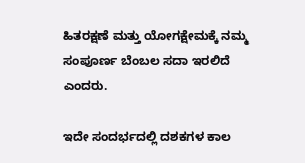ಹಿತರಕ್ಷಣೆ ಮತ್ತು ಯೋಗಕ್ಷೇಮಕ್ಕೆ ನಮ್ಮ ಸಂಪೂರ್ಣ ಬೆಂಬಲ ಸದಾ ಇರಲಿದೆ ಎಂದರು.

ಇದೇ ಸಂದರ್ಭದಲ್ಲಿ ದಶಕಗಳ ಕಾಲ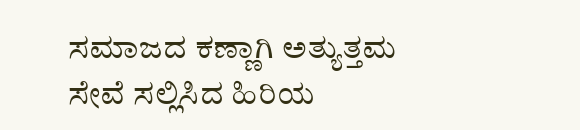ಸಮಾಜದ ಕಣ್ಣಾಗಿ ಅತ್ಯುತ್ತಮ ಸೇವೆ ಸಲ್ಲಿಸಿದ ಹಿರಿಯ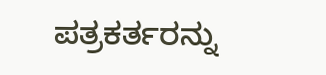ಪತ್ರಕರ್ತರನ್ನು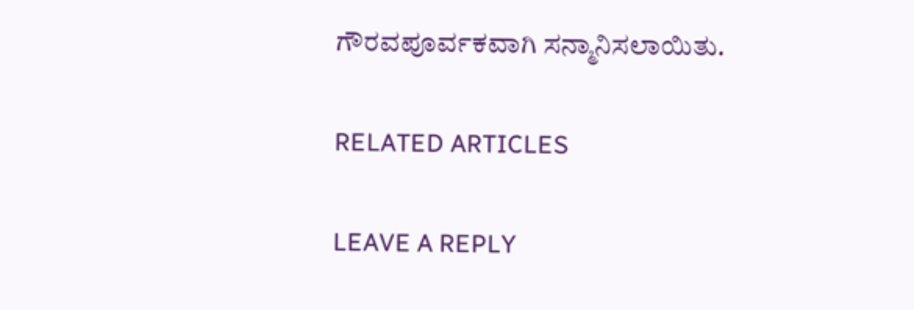ಗೌರವಪೂರ್ವಕವಾಗಿ ಸನ್ಮಾನಿಸಲಾಯಿತು.

RELATED ARTICLES

LEAVE A REPLY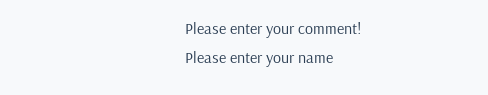Please enter your comment!
Please enter your name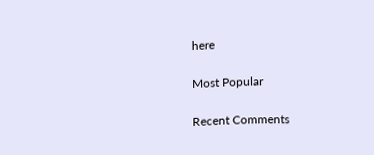here

Most Popular

Recent Comments